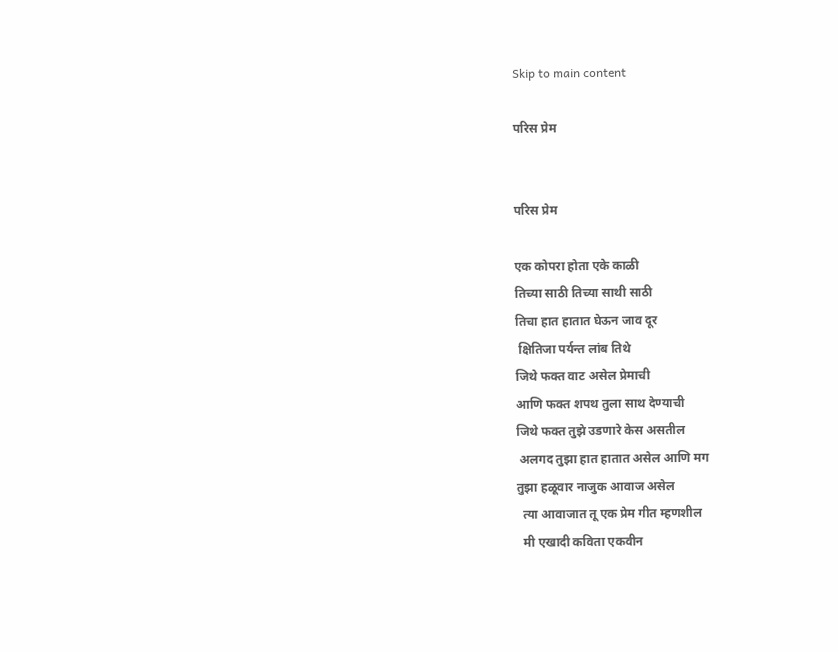Skip to main content

परिस प्रेम


परिस प्रेम

एक कोपरा होता एके काळी
तिच्या साठी तिच्या साथी साठी
तिचा हात हातात घेऊन जाव दूर
 क्षितिजा पर्यन्त लांब तिथे
जिथे फक्त वाट असेल प्रेमाची
आणि फक्त शपथ तुला साथ देण्याची
जिथे फक्त तुझे उडणारे केस असतील
 अलगद तुझा हात हातात असेल आणि मग
तुझा हळूवार नाजुक आवाज असेल
  त्या आवाजात तू एक प्रेम गीत म्हणशील
  मी एखादी कविता एकवीन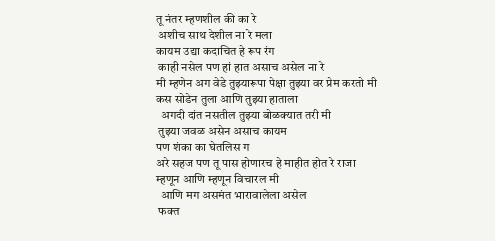तू नंतर म्हणशील की का रे
 अशीच साथ देशील ना रे मला
कायम उद्या कदाचित हे रूप रंग
 काही नसेल पण हां हात असाच असेल ना रे
मी म्हणेन अग वेडे तुझ्यारूपा पेक्षा तुझ्या वर प्रेम करतो मी
कस सोडेन तुला आणि तुझ्या हाताला
  अगदी दांत नसतील तुझ्या बोळक्यात तरी मी
 तुझ्या जवळ असेन असाच कायम
पण शंका का घेतलिस ग
अरे सहज पण तू पास होणारच हे माहीत होत रे राजा
म्हणून आणि म्हणून विचारल मी
  आणि मग असमंत भारावालेला असेल
 फक्त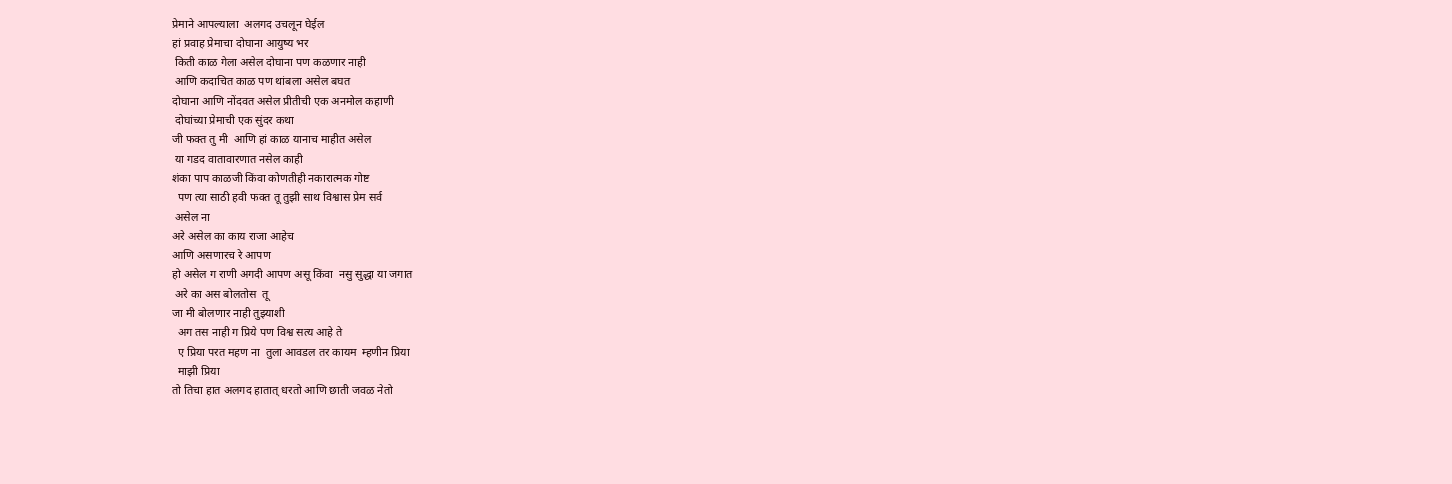प्रेमाने आपल्याला  अलगद उचलून घेईल
हां प्रवाह प्रेमाचा दोघाना आयुष्य भर
 किती काळ गेला असेल दोघाना पण कळणार नाही
 आणि कदाचित काळ पण थांबला असेल बघत
दोघाना आणि नोंदवत असेल प्रीतीची एक अनमोल कहाणी
 दोघांच्या प्रेमाची एक सुंदर कथा
जी फक्त तु मी  आणि हां काळ यानाच माहीत असेल
 या गडद वातावारणात नसेल काही
शंका पाप काळजी किंवा कोणतीही नकारात्मक गोष्ट
  पण त्या साठी हवी फक्त तू तुझी साथ विश्वास प्रेम सर्व
 असेल ना
अरे असेल का काय राजा आहेच
आणि असणारच रे आपण
हो असेल ग राणी अगदी आपण असू किंवा  नसु सुद्धा या जगात
 अरे का अस बोलतोस  तू
जा मी बोलणार नाही तुझ्याशी
  अग तस नाही ग प्रिये पण विश्व सत्य आहे ते
  ए प्रिया परत महण ना  तुला आवडल तर कायम  म्हणीन प्रिया
  माझी प्रिया
तो तिचा हात अलगद हातात् धरतो आणि छाती जवळ नेतो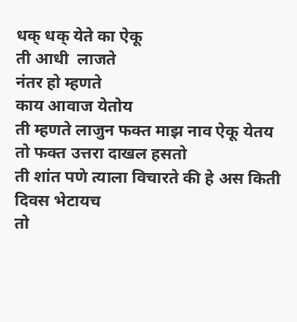धक् धक् येते का ऐकू
ती आधी  लाजते
नंतर हो म्हणते
काय आवाज येतोय
ती म्हणते लाजुन फक्त माझ नाव ऐकू येतय
तो फक्त उत्तरा दाखल हसतो
ती शांत पणे त्याला विचारते की हे अस किती दिवस भेटायच
तो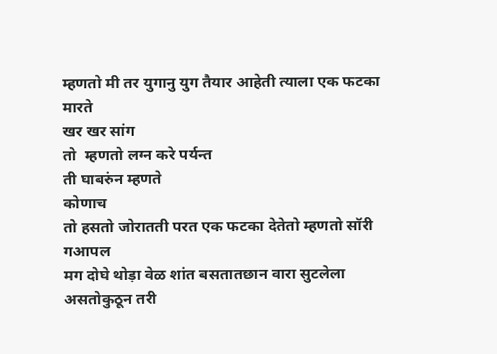म्हणतो मी तर युगानु युग तैयार आहेती त्याला एक फटका मारते
खर खर सांग
तो  म्हणतो लग्न करे पर्यन्त
ती घाबरुंन म्हणते
कोणाच
तो हसतो जोरातती परत एक फटका देतेतो म्हणतो सॉरी गआपल
मग दोघे थोड़ा वेळ शांत बसतातछान वारा सुटलेला असतोकुठून तरी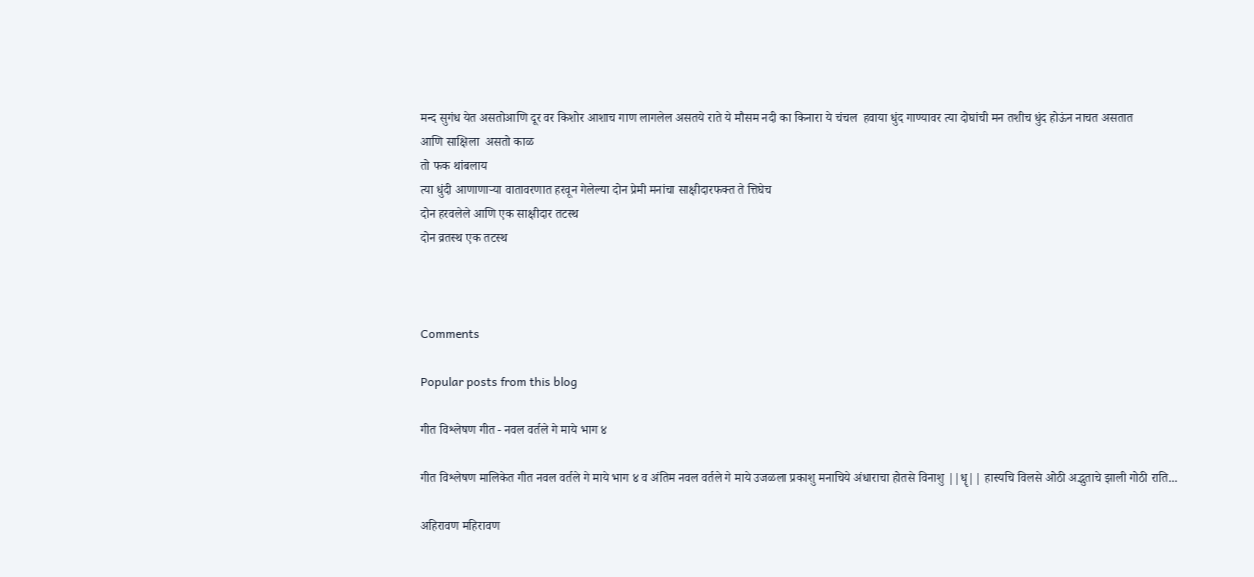मन्द सुगंध येत असतोआणि दूर वर किशोर आशाच गाण लागलेल असतये राते ये मौसम नदी का किनारा ये चंचल  हवाया धुंद गाण्यावर त्या दोघांची मन तशीच धुंद होऊंन नाचत असतात
आणि साक्षिला  असतो काळ
तो फक थांबलाय
त्या धुंदी आणाणाऱ्या वातावरणात हरवून गेलेल्या दोन प्रेमी मनांचा साक्षीदारफक्त ते त्तिघेच
दोन हरवलेले आणि एक साक्षीदार तटस्थ
दोन व्रतस्थ एक तटस्थ



Comments

Popular posts from this blog

गीत विश्लेषण गीत - नवल वर्तले गे माये भाग ४

गीत विश्लेषण मालिकेत गीत नवल वर्तले गे माये भाग ४ व अंतिम नवल वर्तले गे माये उजळला प्रकाशु मनाचिये अंधाराचा होतसे विनाशु ||धॄ|| हास्यचि विलसे ओठी अद्भुताचे झाली गोठी राति...

अहिरावण महिरावण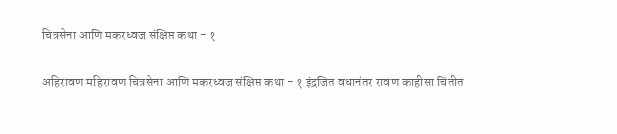चित्रसेना आणि मकरध्वज संक्षिप्त कथा - १

अहिरावण महिरावण चित्रसेना आणि मकरध्वज संक्षिप्त कथा - १ इंद्रजित वधानंतर रावण काहीसा चिंतीत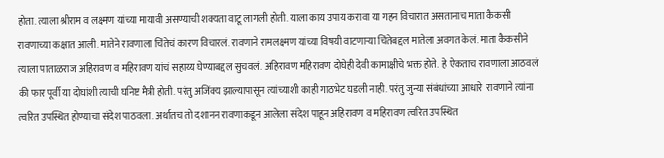होता. त्याला श्रीराम व लक्ष्मण यांच्या मायावी असण्याची शक्यता वाटू लागली होती. याला काय उपाय करावा या गहन विचारात असतानाच माता कैकसी रावणाच्या कक्षात आली. मातेने रावणाला चिंतेचं कारण विचारलं. रावणाने रामलक्ष्मण यांच्या विषयी वाटणाऱ्या चिंतेबद्दल मातेला अवगत केलं. माता कैकसीने त्याला पाताळराज अहिरावण व महिरावण यांचं सहाय्य घेण्याबद्दल सुचवलं. अहिरावण महिरावण दोघेही देवी कामाक्षीचे भक्त होते.  हे ऐकताच रावणाला आठवलं की फार पूर्वी या दोघांशी त्याची घनिष्ट मैत्री होती. परंतु अजिंक्य झाल्यापासून त्यांच्याशी काही गाठभेट घडली नाही. परंतु जुन्या संबंधांच्या आधारे  रावणाने त्यांना त्वरित उपस्थित होण्याचा संदेश पाठवला. अर्थातच तो दशानन रावणाकडून आलेला संदेश पाहून अहिरावण व महिरावण त्वरित उपस्थित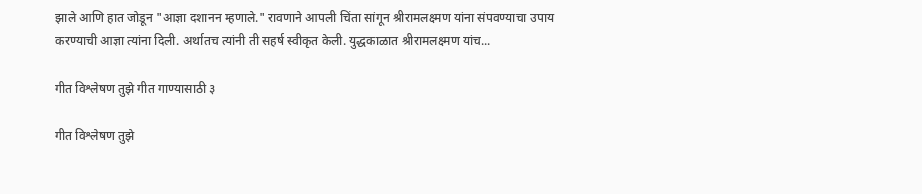झाले आणि हात जोडून "आज्ञा दशानन म्हणाले." रावणाने आपली चिंता सांगून श्रीरामलक्ष्मण यांना संपवण्याचा उपाय करण्याची आज्ञा त्यांना दिली. अर्थातच त्यांनी ती सहर्ष स्वीकृत केली. युद्धकाळात श्रीरामलक्ष्मण यांच...

गीत विश्लेषण तुझे गीत गाण्यासाठी ३

गीत विश्लेषण तुझे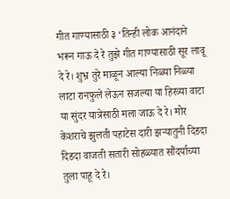गीत गाण्यासाठी ३ ‘तिन्ही लोक आनंदाने भरून गाऊ दे रे तुझे गीत गाण्यासाठी सूर लावू दे रे। शुभ्र तुरे माळून आल्या निळ्या निळ्या लाटा रानफुले लेऊन सजल्या या हिरव्या वाटा या सुंदर यात्रेसाठी मला जाऊ दे रे। मोर केशराचे झुलती पहाटेस दारी झऱ्यातुनी दिडदा दिडदा वाजती सतारी सोहळ्यात सौंदर्याच्या तुला पाहू दे रे।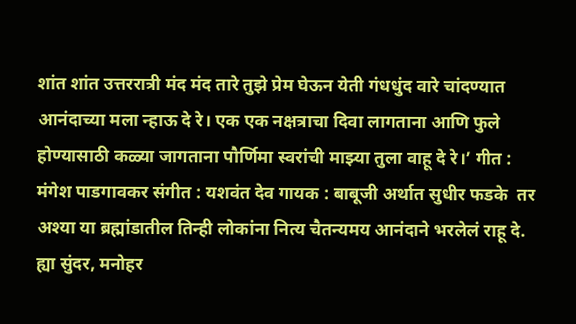शांत शांत उत्तररात्री मंद मंद तारे तुझे प्रेम घेऊन येती गंधधुंद वारे चांदण्यात आनंदाच्या मला न्हाऊ दे रे। एक एक नक्षत्राचा दिवा लागताना आणि फुले होण्यासाठी कळ्या जागताना पौर्णिमा स्वरांची माझ्या तुला वाहू दे रे।’ गीत : मंगेश पाडगावकर संगीत : यशवंत देव गायक : बाबूजी अर्थात सुधीर फडके  तर अश्या या ब्रह्मांडातील तिन्ही लोकांना नित्य चैतन्यमय आनंदाने भरलेलं राहू दे.  ह्या सुंदर, मनोहर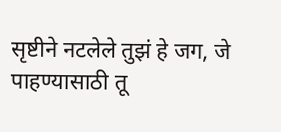सृष्टीने नटलेले तुझं हे जग, जे पाहण्यासाठी तू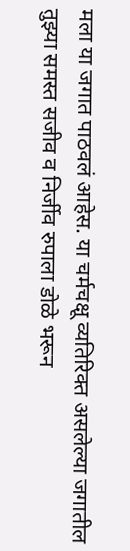मला या जगात पाठवलं आहेस. या चर्मचक्षू व्यतिरिक्त असलेल्या जगातील तुझ्या समस्त सजीव व निर्जीव रुपाला डोळे भरून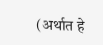(अर्थात हे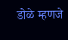डोळे म्हणजे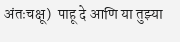अंतःचक्षू)  पाहू दे आणि या तुझ्या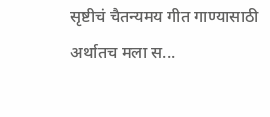सृष्टीचं चैतन्यमय गीत गाण्यासाठी अर्थातच मला स...